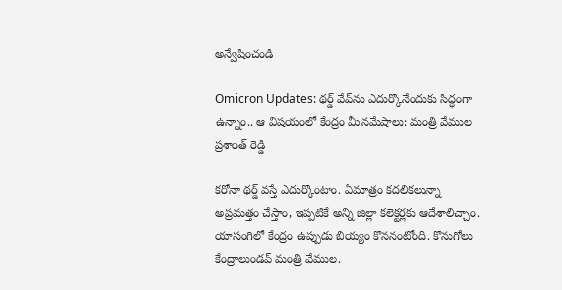అన్వేషించండి

Omicron Updates: థర్డ్ వేవ్‌ను ఎదుర్కొనేందుకు సిద్ధంగా ఉన్నాం.. ఆ విషయంలో కేంద్రం మీనమేషాలు: మంత్రి వేముల ప్రశాంత్ రెడ్డి

కరోనా థర్డ్ వస్తే ఎదుర్కొంటాం. ఏమాత్రం కదలికలున్నా అప్రమత్తం చేస్తాం, ఇప్పటికే అన్ని జిల్లా కలెక్టర్లకు ఆదేశాలిచ్చాం. యాసంగిలో కేంద్రం ఉప్పుడు బియ్యం కొననంటోంది. కొనుగోలు కేంద్రాలుండవ్ మంత్రి వేముల.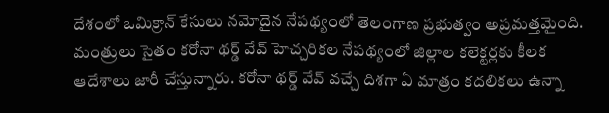దేశంలో ఒమిక్రాన్ కేసులు నమోదైన నేపథ్యంలో తెలంగాణ ప్రభుత్వం అప్రమత్తమైంది. మంత్రులు సైతం కరోనా థర్డ్ వేవ్ హెచ్చరికల నేపథ్యంలో జిల్లాల కలెక్టర్లకు కీలక ఆదేశాలు జారీ చేస్తున్నారు. కరోనా థర్డ్ వేవ్ వచ్చే దిశగా ఏ మాత్రం కదలికలు ఉన్నా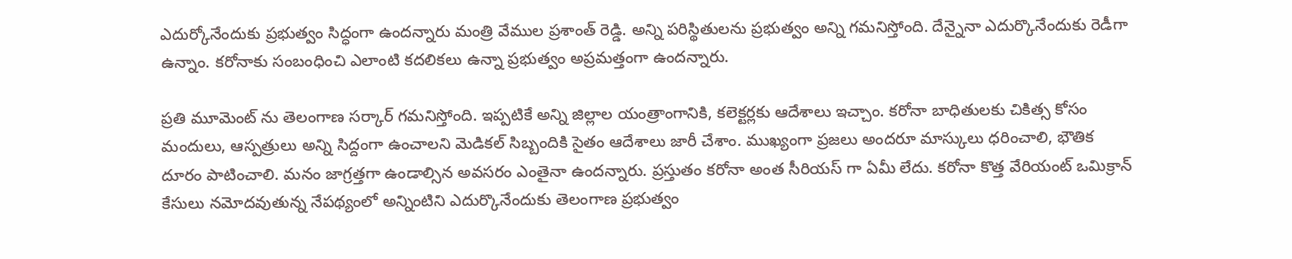ఎదుర్కోనేందుకు ప్రభుత్వం సిద్ధంగా ఉందన్నారు మంత్రి వేముల ప్రశాంత్ రెడ్డి. అన్ని పరిస్థితులను ప్రభుత్వం అన్ని గమనిస్తోంది. దేన్నైనా ఎదుర్కొనేందుకు రెడీగా ఉన్నాం. కరోనాకు సంబంధించి ఎలాంటి కదలికలు ఉన్నా ప్రభుత్వం అప్రమత్తంగా ఉందన్నారు.

ప్రతి మూమెంట్ ను తెలంగాణ సర్కార్ గమనిస్తోంది. ఇప్పటికే అన్ని జిల్లాల యంత్రాంగానికి, కలెక్టర్లకు ఆదేశాలు ఇచ్చాం. కరోనా బాధితులకు చికిత్స కోసం మందులు, ఆస్పత్రులు అన్ని సిద్దంగా ఉంచాలని మెడికల్ సిబ్బందికి సైతం ఆదేశాలు జారీ చేశాం. ముఖ్యంగా ప్రజలు అందరూ మాస్కులు ధరించాలి, భౌతిక దూరం పాటించాలి. మనం జాగ్రత్తగా ఉండాల్సిన అవసరం ఎంతైనా ఉందన్నారు. ప్రస్తుతం కరోనా అంత సీరియస్ గా ఏమీ లేదు. కరోనా కొత్త వేరియంట్ ఒమిక్రాన్ కేసులు నమోదవుతున్న నేపథ్యంలో అన్నింటిని ఎదుర్కొనేందుకు తెలంగాణ ప్రభుత్వం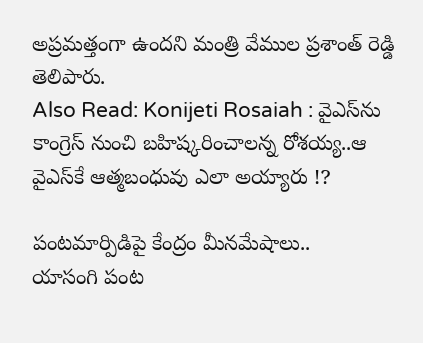అప్రమత్తంగా ఉందని మంత్రి వేముల ప్రశాంత్ రెడ్డి తెలిపారు.
Also Read: Konijeti Rosaiah : వైఎస్‌ను కాంగ్రెస్‌ నుంచి బహిష్కరించాలన్న రోశయ్య..ఆ వైఎస్‌కే ఆత్మబంధువు ఎలా అయ్యారు !?

పంటమార్పిడిపై కేంద్రం మీనమేషాలు..
యాసంగి పంట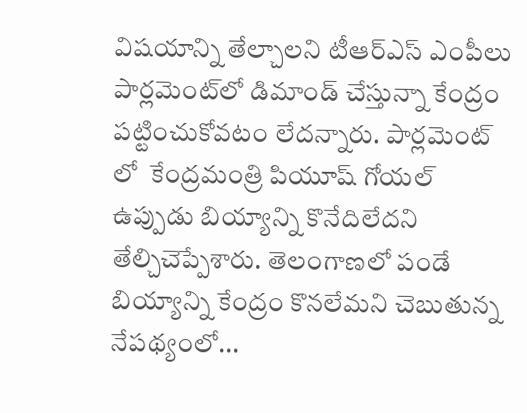విషయాన్ని తేల్చాలని టీఆర్ఎస్ ఎంపీలు పార్లమెంట్‌లో డిమాండ్ చేస్తున్నా కేంద్రం పట్టించుకోవటం లేదన్నారు. పార్లమెంట్ లో  కేంద్రమంత్రి పియూష్ గోయల్ ఉప్పుడు బియ్యాన్ని కొనేదిలేదని తేల్చిచెప్పేశారు. తెలంగాణలో పండే బియ్యాన్ని కేంద్రం కొనలేమని చెబుతున్న నేపథ్యంలో...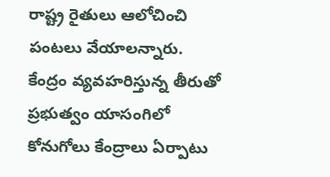రాష్ట్ర రైతులు ఆలోచించి పంటలు వేయాలన్నారు. కేంద్రం వ్యవహరిస్తున్న తీరుతో ప్రభుత్వం యాసంగిలో కోనుగోలు కేంద్రాలు ఏర్పాటు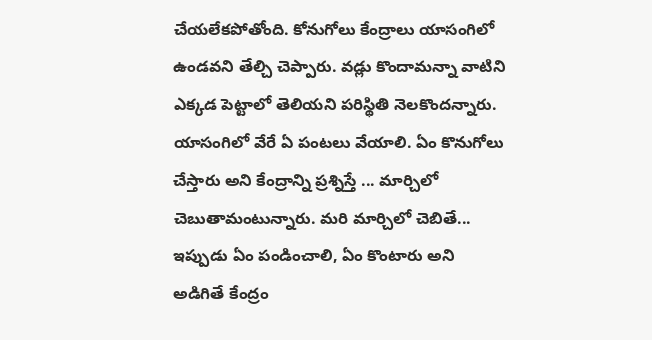చేయలేకపోతోంది. కోనుగోలు కేంద్రాలు యాసంగిలో ఉండవని తేల్చి చెప్పారు. వడ్లు కొందామన్నా వాటిని ఎక్కడ పెట్టాలో తెలియని పరిస్థితి నెలకొందన్నారు. యాసంగిలో వేరే ఏ పంటలు వేయాలి. ఏం కొనుగోలు చేస్తారు అని కేంద్రాన్ని ప్రశ్నిస్తే ... మార్చిలో చెబుతామంటున్నారు. మరి మార్చిలో చెబితే... ఇప్పుడు ఏం పండించాలి, ఏం కొంటారు అని అడిగితే కేంద్రం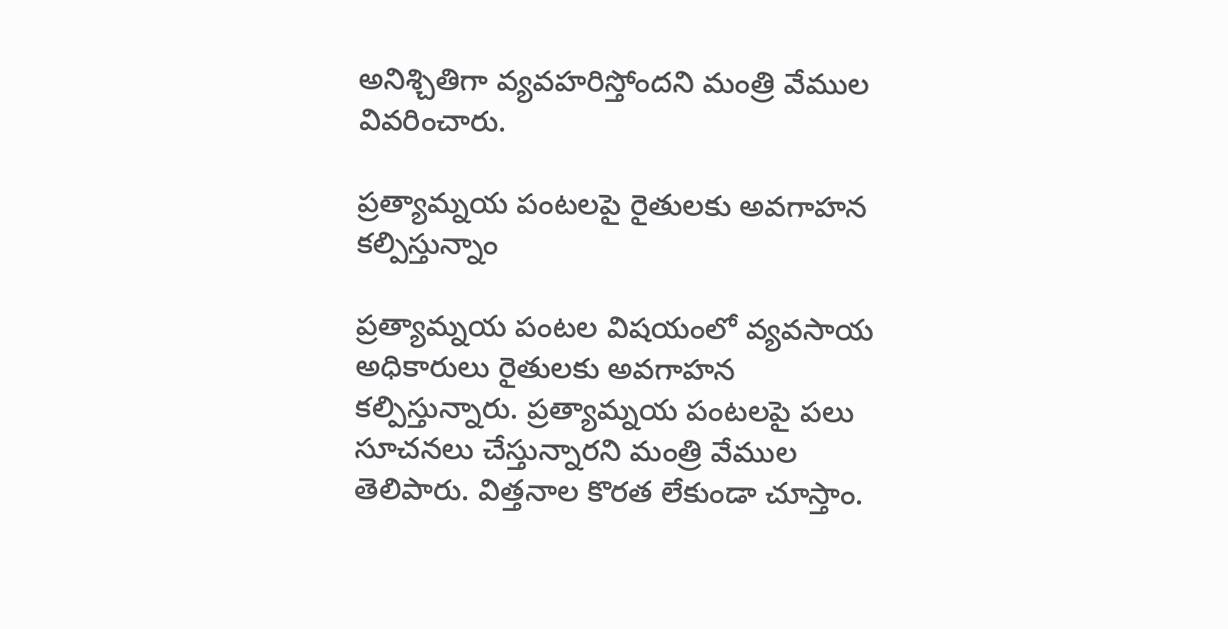అనిశ్చితిగా వ్యవహరిస్తోందని మంత్రి వేముల వివరించారు.

ప్రత్యామ్నయ పంటలపై రైతులకు అవగాహన కల్పిస్తున్నాం

ప్రత్యామ్నయ పంటల విషయంలో వ్యవసాయ అధికారులు రైతులకు అవగాహన కల్పిస్తున్నారు. ప్రత్యామ్నయ పంటలపై పలు సూచనలు చేస్తున్నారని మంత్రి వేముల తెలిపారు. విత్తనాల కొరత లేకుండా చూస్తాం.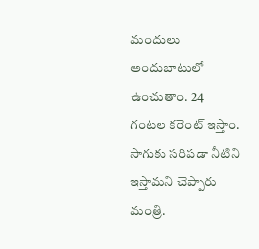మందులు అందుబాటులో ఉంచుతాం. 24 గంటల కరెంట్ ఇస్తాం. సాగుకు సరిపడా నీటిని ఇస్తామని చెప్పారు మంత్రి.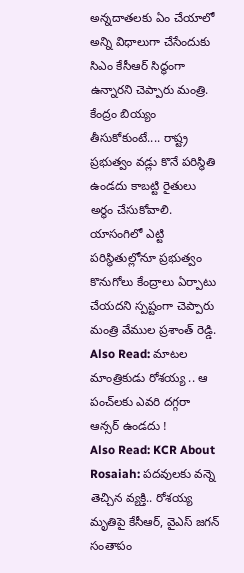అన్నదాతలకు ఏం చేయాలో అన్ని విధాలుగా చేసేందుకు సిఎం కేసీఆర్ సిద్ధంగా ఉన్నారని చెప్పారు మంత్రి. కేంద్రం బియ్యం తీసుకోకుంటే.... రాష్ట్ర ప్రభుత్వం వడ్లు కొనే పరిస్థితి ఉండదు కాబట్టి రైతులు అర్థం చేసుకోవాలి. యాసంగిలో ఎట్టి పరిస్థితుల్లోనూ ప్రభుత్వం కొనుగోలు కేంద్రాలు ఏర్పాటు చేయదని స్పష్టంగా చెప్పారు మంత్రి వేముల ప్రశాంత్ రెడ్డి.
Also Read: మాటల మాంత్రికుడు రోశయ్య .. ఆ పంచ్‌లకు ఎవరి దగ్గరా ఆన్సర్ ఉండదు !
Also Read: KCR About Rosaiah: పదవులకు వన్నె తెచ్చిన వ్యక్తి.. రోశయ్య మృతిపై కేసీఆర్, వైఎస్ జగన్ సంతాపం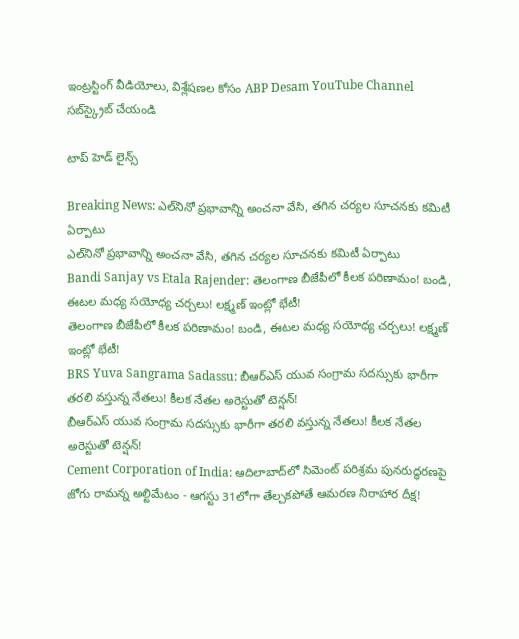ఇంట్రస్టింగ్‌ వీడియోలు, విశ్లేషణల కోసం ABP Desam YouTube Channel సబ్‌స్క్రైబ్‌ చేయండి

టాప్ హెడ్ లైన్స్

Breaking News: ఎల్‌నినో ప్రభావాన్ని అంచనా వేసి, తగిన చర్యల సూచనకు కమిటీ ఏర్పాటు
ఎల్‌నినో ప్రభావాన్ని అంచనా వేసి, తగిన చర్యల సూచనకు కమిటీ ఏర్పాటు
Bandi Sanjay vs Etala Rajender: తెలంగాణ బీజేపీలో కీలక పరిణామం! బండి, ఈటల మధ్య సయోధ్య చర్చలు! లక్ష్మణ్‌ ఇంట్లో భేటీ!
తెలంగాణ బీజేపీలో కీలక పరిణామం! బండి, ఈటల మధ్య సయోధ్య చర్చలు! లక్ష్మణ్‌ ఇంట్లో భేటీ!
BRS Yuva Sangrama Sadassu: బీఆర్‌ఎస్ యువ సంగ్రామ సదస్సుకు భారీగా తరలి వస్తున్న నేతలు! కీలక నేతల అరెస్టుతో టెన్షన్‌!
బీఆర్‌ఎస్ యువ సంగ్రామ సదస్సుకు భారీగా తరలి వస్తున్న నేతలు! కీలక నేతల అరెస్టుతో టెన్షన్‌!
Cement Corporation of India: ఆదిలాబాద్‌లో సిమెంట్ పరిశ్రమ పునరుద్ధరణపై జోగు రామన్న అల్టిమేటం - ఆగస్టు 31లోగా తేల్చకపోతే ఆమరణ నిరాహార దీక్ష!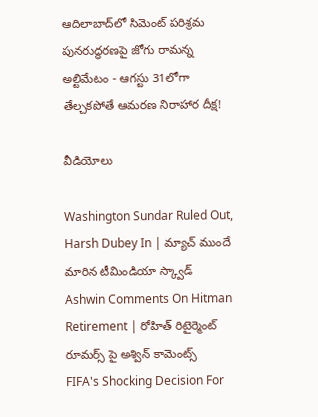ఆదిలాబాద్‌లో సిమెంట్ పరిశ్రమ పునరుద్ధరణపై జోగు రామన్న అల్టిమేటం - ఆగస్టు 31లోగా తేల్చకపోతే ఆమరణ నిరాహార దీక్ష!

వీడియోలు

Washington Sundar Ruled Out, Harsh Dubey In | మ్యాచ్ ముందే మారిన టీమిండియా స్క్వాడ్
Ashwin Comments On Hitman Retirement | రోహిత్ రిటైర్మెంట్ రూమర్స్ పై అశ్విన్ కామెంట్స్
FIFA's Shocking Decision For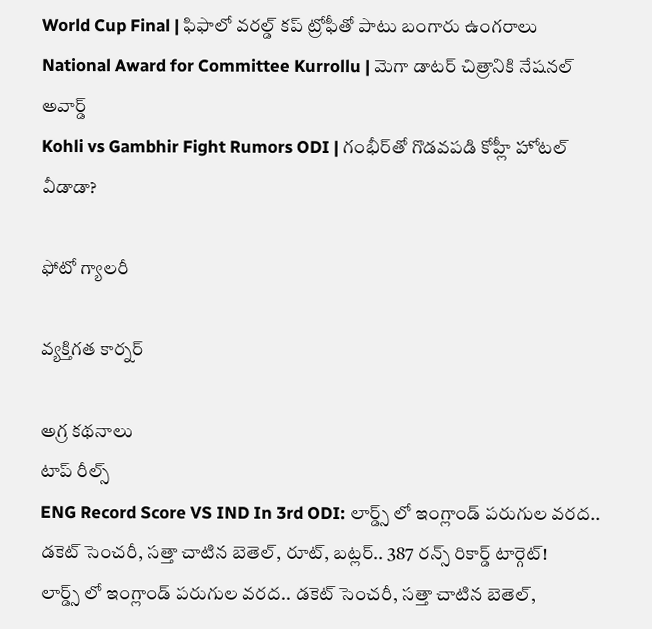World Cup Final | ఫిఫాలో వరల్డ్ కప్ ట్రోఫీతో పాటు బంగారు ఉంగరాలు
National Award for Committee Kurrollu | మెగా డాటర్ చిత్రానికి నేషనల్ అవార్డ్
Kohli vs Gambhir Fight Rumors ODI | గంభీర్‌తో గొడవపడి కోహ్లీ హోటల్ వీడాడా?

ఫోటో గ్యాలరీ

వ్యక్తిగత కార్నర్

అగ్ర కథనాలు
టాప్ రీల్స్
ENG Record Score VS IND In 3rd ODI: లార్డ్స్ లో ఇంగ్లాండ్ పరుగుల వరద.. డకెట్ సెంచరీ, స‌త్తా చాటిన బెతెల్, రూట్, బ‌ట్ల‌ర్.. 387 రన్స్ రికార్డ్ టార్గెట్!
లార్డ్స్ లో ఇంగ్లాండ్ పరుగుల వరద.. డకెట్ సెంచరీ, స‌త్తా చాటిన బెతెల్,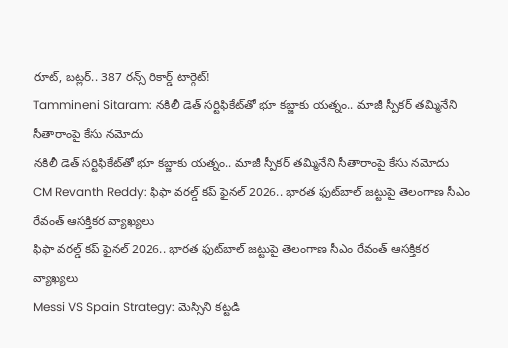రూట్, బ‌ట్ల‌ర్.. 387 రన్స్ రికార్డ్ టార్గెట్!
Tammineni Sitaram: నకిలీ డెత్ సర్టిఫికేట్‌తో భూ కబ్జాకు యత్నం.. మాజీ స్పీకర్ తమ్మినేని సీతారాంపై కేసు నమోదు
నకిలీ డెత్ సర్టిఫికేట్‌తో భూ కబ్జాకు యత్నం.. మాజీ స్పీకర్ తమ్మినేని సీతారాంపై కేసు నమోదు
CM Revanth Reddy: ఫిఫా వరల్డ్ కప్ ఫైనల్ 2026.. భారత ఫుట్‌బాల్ జట్టుపై తెలంగాణ సీఎం రేవంత్ ఆసక్తికర వ్యాఖ్యలు
ఫిఫా వరల్డ్ కప్ ఫైనల్ 2026.. భారత ఫుట్‌బాల్ జట్టుపై తెలంగాణ సీఎం రేవంత్ ఆసక్తికర వ్యాఖ్యలు
Messi VS Spain Strategy: మెస్సిని కట్టడి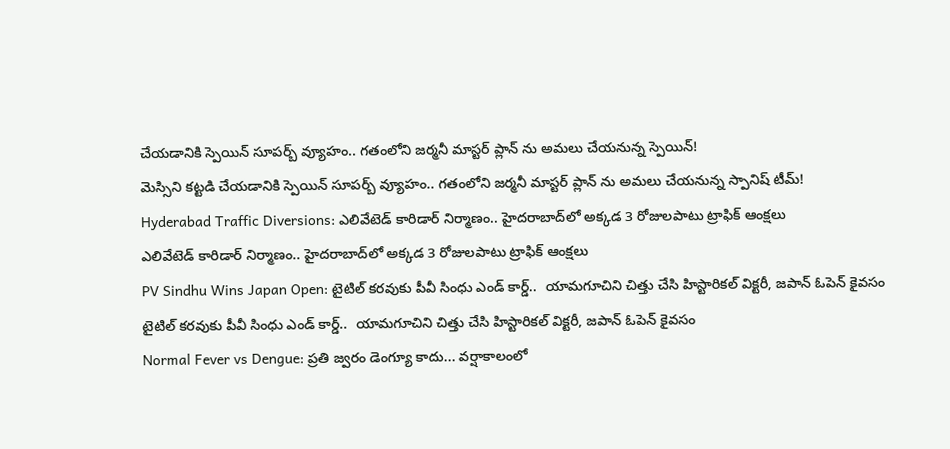చేయడానికి స్పెయిన్ సూప‌ర్బ్ వ్యూహం.. గతంలోని జర్మనీ మాస్టర్ ప్లాన్ ను అమలు చేయనున్న స్పెయిన్!
మెస్సిని కట్టడి చేయడానికి స్పెయిన్ సూప‌ర్బ్ వ్యూహం.. గతంలోని జర్మనీ మాస్టర్ ప్లాన్ ను అమలు చేయనున్న స్పానిష్ టీమ్!
Hyderabad Traffic Diversions: ఎలివేటెడ్ కారిడార్ నిర్మాణం.. హైదరాబాద్‌లో అక్కడ 3 రోజులపాటు ట్రాఫిక్ ఆంక్షలు
ఎలివేటెడ్ కారిడార్ నిర్మాణం.. హైదరాబాద్‌లో అక్కడ 3 రోజులపాటు ట్రాఫిక్ ఆంక్షలు
PV Sindhu Wins Japan Open: టైటిల్ కరవుకు పీవీ సింధు ఎండ్ కార్డ్..  యామగూచిని చిత్తు చేసి హిస్టారికల్ విక్టరీ, జపాన్ ఓపెన్ కైవసం
టైటిల్ కరవుకు పీవీ సింధు ఎండ్ కార్డ్..  యామగూచిని చిత్తు చేసి హిస్టారికల్ విక్టరీ, జపాన్ ఓపెన్ కైవసం
Normal Fever vs Dengue: ప్రతి జ్వరం డెంగ్యూ కాదు... వర్షాకాలంలో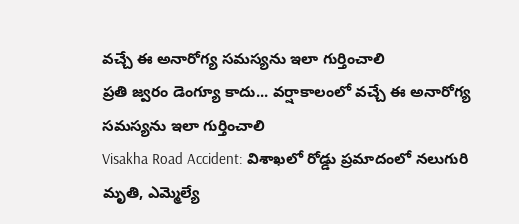వచ్చే ఈ అనారోగ్య సమస్యను ఇలా గుర్తించాలి
ప్రతి జ్వరం డెంగ్యూ కాదు... వర్షాకాలంలో వచ్చే ఈ అనారోగ్య సమస్యను ఇలా గుర్తించాలి
Visakha Road Accident: విశాఖలో రోడ్డు ప్రమాదంలో నలుగురి మృతి, ఎమ్మెల్యే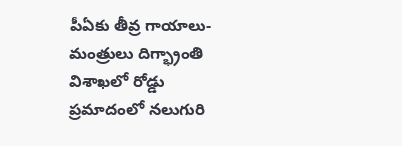పీఏకు తీవ్ర గాయాలు- మంత్రులు దిగ్భ్రాంతి
విశాఖలో రోడ్డు ప్రమాదంలో నలుగురి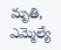మృతి, ఎమ్మెల్యే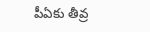పీఏకు తీవ్ర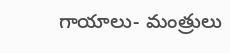గాయాలు- మంత్రులు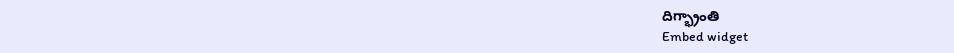దిగ్భ్రాంతి
Embed widget